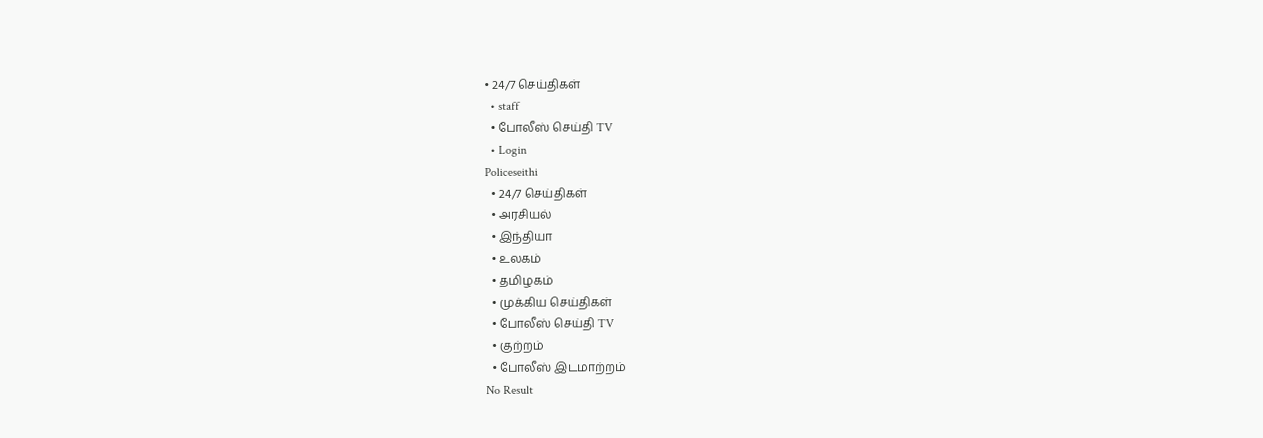• 24/7 செய்திகள்
  • staff
  • போலீஸ் செய்தி TV
  • Login
Policeseithi
  • 24/7 செய்திகள்
  • அரசியல்
  • இந்தியா
  • உலகம்
  • தமிழகம்
  • முக்கிய செய்திகள்
  • போலீஸ் செய்தி TV
  • குற்றம்
  • போலீஸ் இடமாற்றம்
No Result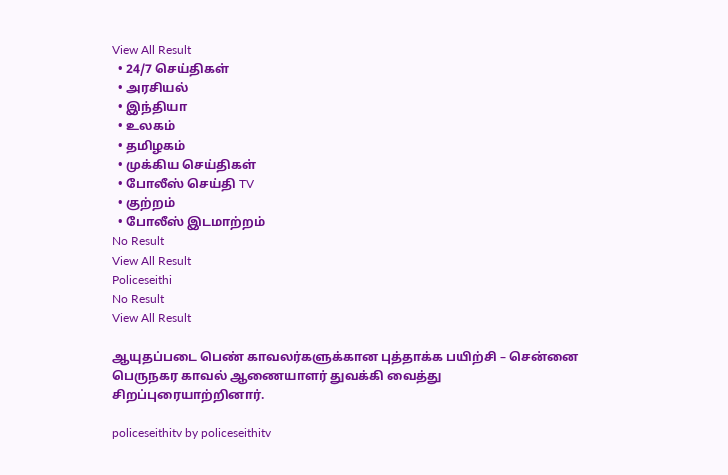View All Result
  • 24/7 செய்திகள்
  • அரசியல்
  • இந்தியா
  • உலகம்
  • தமிழகம்
  • முக்கிய செய்திகள்
  • போலீஸ் செய்தி TV
  • குற்றம்
  • போலீஸ் இடமாற்றம்
No Result
View All Result
Policeseithi
No Result
View All Result

ஆயுதப்படை பெண் காவலர்களுக்கான புத்தாக்க பயிற்சி – சென்னை பெருநகர காவல் ஆணையாளர் துவக்கி வைத்து சிறப்புரையாற்றினார்.

policeseithitv by policeseithitv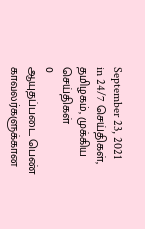September 23, 2021
in 24/7 செய்திகள், தமிழகம், முக்கிய செய்திகள்
0
ஆயுதப்படை பெண் காவலர்களுக்கான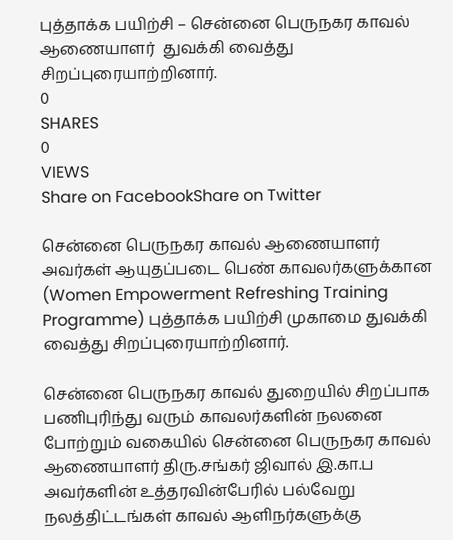புத்தாக்க பயிற்சி – சென்னை பெருநகர காவல் ஆணையாளர்  துவக்கி வைத்து சிறப்புரையாற்றினார்.
0
SHARES
0
VIEWS
Share on FacebookShare on Twitter

சென்னை பெருநகர காவல் ஆணையாளர் அவர்கள் ஆயுதப்படை பெண் காவலர்களுக்கான (Women Empowerment Refreshing Training Programme) புத்தாக்க பயிற்சி முகாமை துவக்கி வைத்து சிறப்புரையாற்றினார்.

சென்னை பெருநகர காவல் துறையில் சிறப்பாக பணிபுரிந்து வரும் காவலர்களின் நலனை போற்றும் வகையில் சென்னை பெருநகர காவல் ஆணையாளர் திரு.சங்கர் ஜிவால் இ.கா.ப அவர்களின் உத்தரவின்பேரில் பல்வேறு நலத்திட்டங்கள் காவல் ஆளிநர்களுக்கு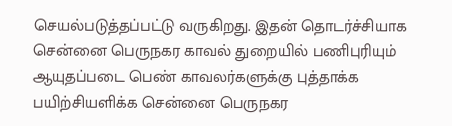செயல்படுத்தப்பட்டு வருகிறது. இதன் தொடர்ச்சியாக சென்னை பெருநகர காவல் துறையில் பணிபுரியும் ஆயுதப்படை பெண் காவலர்களுக்கு புத்தாக்க பயிற்சியளிக்க சென்னை பெருநகர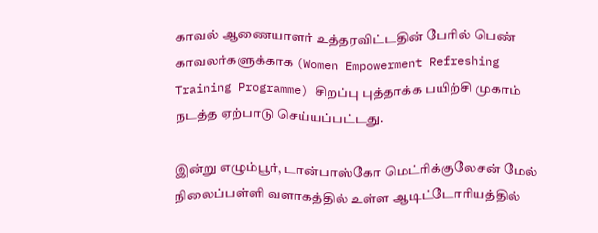காவல் ஆணையாளர் உத்தரவிட்டதின் பேரில் பெண் காவலர்களுக்காக (Women Empowerment Refreshing Training Programme) சிறப்பு புத்தாக்க பயிற்சி முகாம் நடத்த ஏற்பாடு செய்யப்பட்டது.

இன்று எழும்பூர், டான்பாஸ்கோ மெட்ரிக்குலேசன் மேல் நிலைப்பள்ளி வளாகத்தில் உள்ள ஆடிட்டோரியத்தில்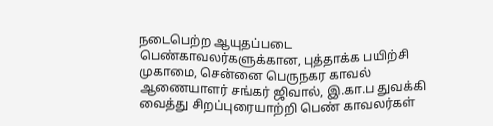நடைபெற்ற ஆயுதப்படை பெண்காவலர்களுக்கான, புத்தாக்க பயிற்சி முகாமை, சென்னை பெருநகர காவல் ஆணையாளர் சங்கர் ஜிவால், இ.கா.ப துவக்கி வைத்து சிறப்புரையாற்றி பெண் காவலர்கள்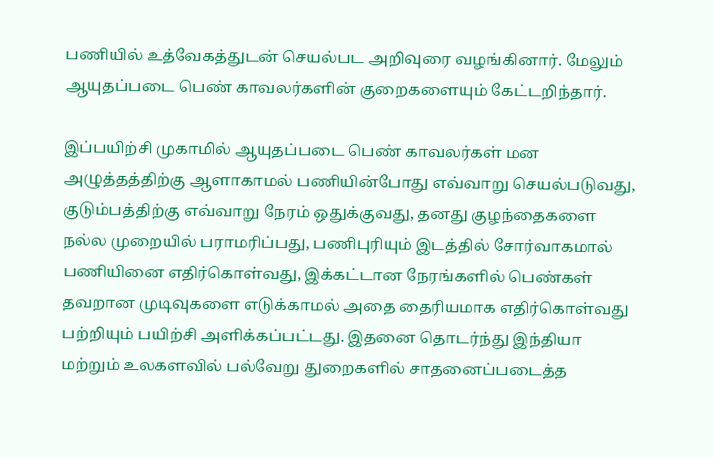பணியில் உத்வேகத்துடன் செயல்பட அறிவுரை வழங்கினார். மேலும் ஆயுதப்படை பெண் காவலர்களின் குறைகளையும் கேட்டறிந்தார்.

இப்பயிற்சி முகாமில் ஆயுதப்படை பெண் காவலர்கள் மன அழுத்தத்திற்கு ஆளாகாமல் பணியின்போது எவ்வாறு செயல்படுவது, குடும்பத்திற்கு எவ்வாறு நேரம் ஒதுக்குவது, தனது குழந்தைகளை நல்ல முறையில் பராமரிப்பது, பணிபுரியும் இடத்தில் சோர்வாகமால் பணியினை எதிர்கொள்வது, இக்கட்டான நேரங்களில் பெண்கள் தவறான முடிவுகளை எடுக்காமல் அதை தைரியமாக எதிர்கொள்வது பற்றியும் பயிற்சி அளிக்கப்பட்டது. இதனை தொடர்ந்து இந்தியா மற்றும் உலகளவில் பல்வேறு துறைகளில் சாதனைப்படைத்த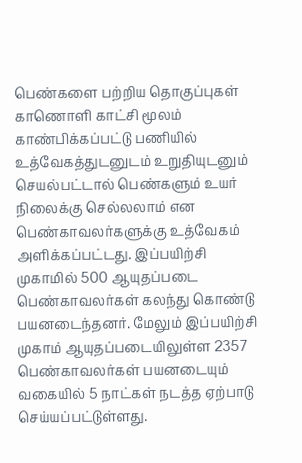பெண்களை பற்றிய தொகுப்புகள் காணொளி காட்சி மூலம் காண்பிக்கப்பட்டு பணியில் உத்வேகத்துடனுடம் உறுதியுடனும் செயல்பட்டால் பெண்களும் உயர் நிலைக்கு செல்லலாம் என பெண்காவலர்களுக்கு உத்வேகம் அளிக்கப்பட்டது. இப்பயிற்சி முகாமில் 500 ஆயுதப்படை பெண்காவலர்கள் கலந்து கொண்டு பயனடைந்தனர். மேலும் இப்பயிற்சி முகாம் ஆயுதப்படையிலுள்ள 2357 பெண்காவலர்கள் பயனடையும் வகையில் 5 நாட்கள் நடத்த ஏற்பாடு செய்யப்பட்டுள்ளது.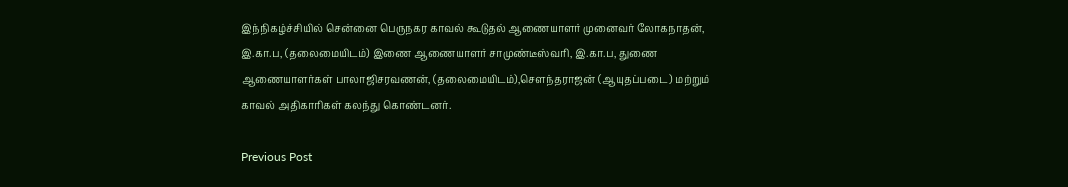இந்நிகழ்ச்சியில் சென்னை பெருநகர காவல் கூடுதல் ஆணையாளர் முனைவர் லோகநாதன், இ.கா.ப, (தலைமையிடம்) இணை ஆணையாளர் சாமுண்டீஸ்வரி, இ.கா.ப, துணை ஆணையாளர்கள் பாலாஜிசரவணன், (தலைமையிடம்),சௌந்தராஜன் (ஆயுதப்படை) மற்றும் காவல் அதிகாரிகள் கலந்து கொண்டனர்.

Previous Post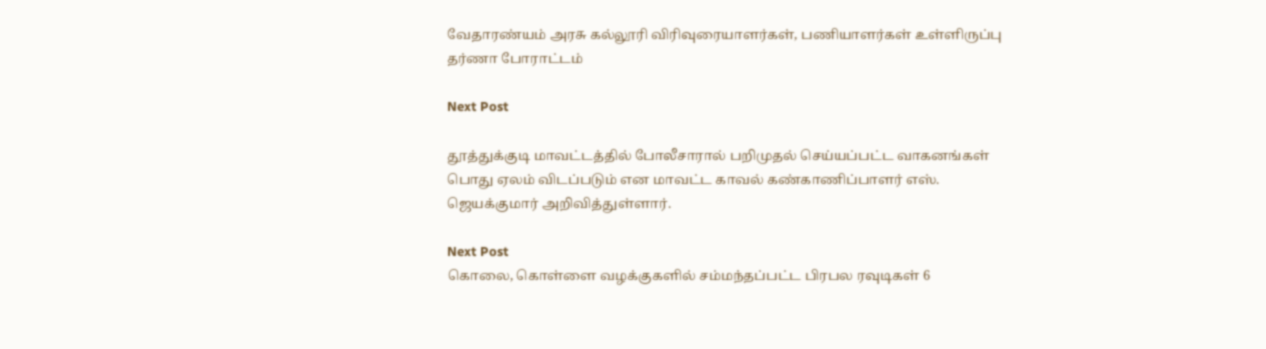வேதாரண்யம் அரசு கல்லூரி விரிவுரையாளர்கள், பணியாளர்கள் உள்ளிருப்பு தர்ணா போராட்டம்

Next Post

தூத்துக்குடி மாவட்டத்தில் போலீசாரால் பறிமுதல் செய்யப்பட்ட வாகனங்கள் பொது ஏலம் விடப்படும் என மாவட்ட காவல் கண்காணிப்பாளர் எஸ். ஜெயக்குமார் அறிவித்துள்ளார்.

Next Post
கொலை, கொள்ளை வழக்குகளில் சம்மந்தப்பட்ட பிரபல ரவுடிகள் 6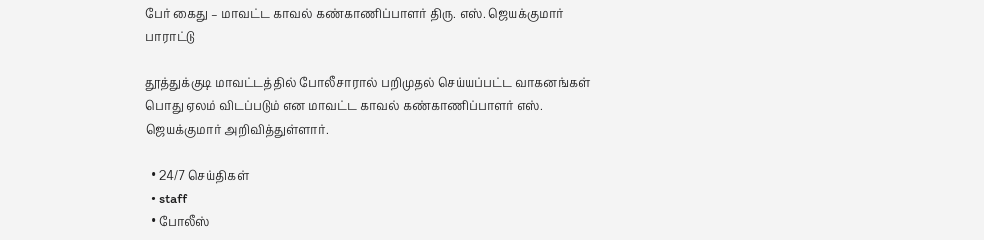பேர் கைது – மாவட்ட காவல் கண்காணிப்பாளர் திரு. எஸ். ஜெயக்குமார் பாராட்டு

தூத்துக்குடி மாவட்டத்தில் போலீசாரால் பறிமுதல் செய்யப்பட்ட வாகனங்கள் பொது ஏலம் விடப்படும் என மாவட்ட காவல் கண்காணிப்பாளர் எஸ். ஜெயக்குமார் அறிவித்துள்ளார்.

  • 24/7 செய்திகள்
  • staff
  • போலீஸ்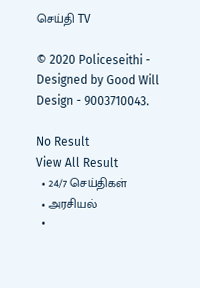செய்தி TV

© 2020 Policeseithi - Designed by Good Will Design - 9003710043.

No Result
View All Result
  • 24/7 செய்திகள்
  • அரசியல்
  •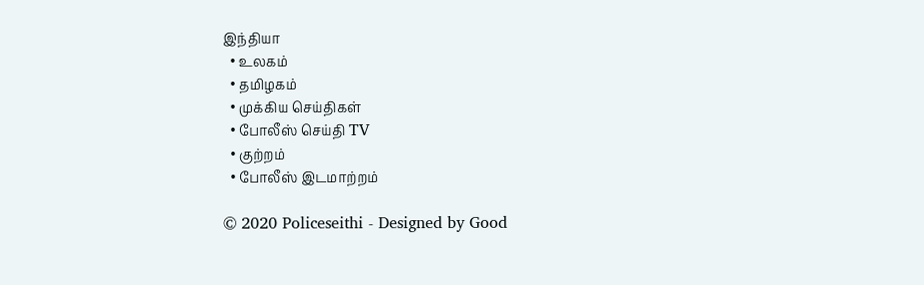இந்தியா
  • உலகம்
  • தமிழகம்
  • முக்கிய செய்திகள்
  • போலீஸ் செய்தி TV
  • குற்றம்
  • போலீஸ் இடமாற்றம்

© 2020 Policeseithi - Designed by Good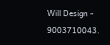Will Design - 9003710043.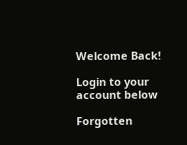Welcome Back!

Login to your account below

Forgotten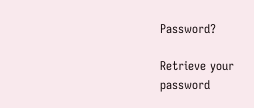Password?

Retrieve your password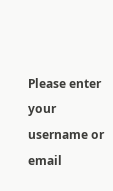Please enter your username or email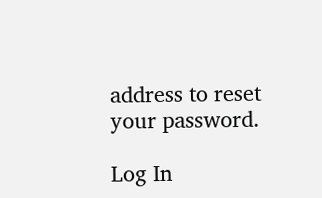address to reset your password.

Log In